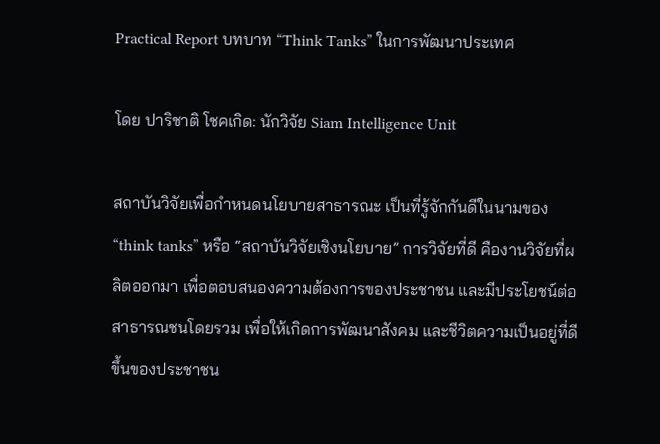Practical Report บทบาท “Think Tanks” ในการพัฒนาประเทศ

โดย ปาริชาติ โชคเกิด: นักวิจัย Siam Intelligence Unit

สถาบันวิจัยเพื่อกำหนดนโยบายสาธารณะ เป็นที่รู้จักกันดีในนามของ “think tanks” หรือ “สถาบันวิจัยเชิงนโยบาย” การวิจัยที่ดี คืองานวิจัยที่ผลิตออกมา เพื่อตอบสนองความต้องการของประชาชน และมีประโยชน์ต่อสาธารณชนโดยรวม เพื่อให้เกิดการพัฒนาสังคม และชีวิตความเป็นอยู่ที่ดีขึ้นของประชาชน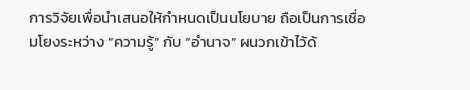การวิจัยเพื่อนำเสนอให้กำหนดเป็นนโยบาย ถือเป็นการเชื่อมโยงระหว่าง “ความรู้” กับ “อำนาจ” ผนวกเข้าไว้ด้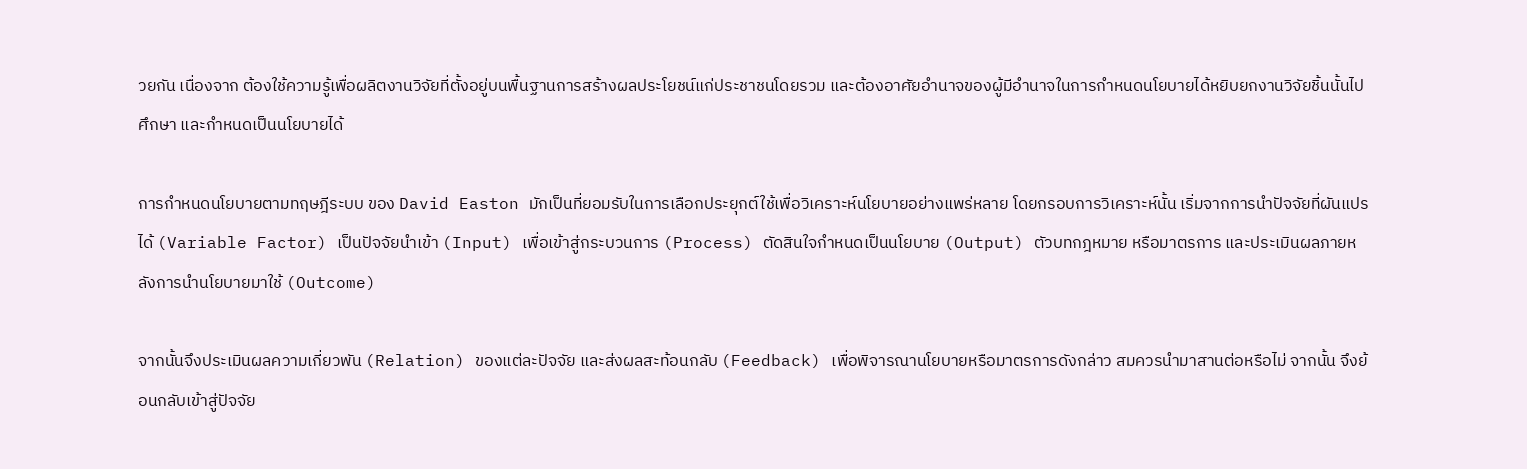วยกัน เนื่องจาก ต้องใช้ความรู้เพื่อผลิตงานวิจัยที่ตั้งอยู่บนพื้นฐานการสร้างผลประโยชน์แก่ประชาชนโดยรวม และต้องอาศัยอำนาจของผู้มีอำนาจในการกำหนดนโยบายได้หยิบยกงานวิจัยชิ้นนั้นไปศึกษา และกำหนดเป็นนโยบายได้

การกำหนดนโยบายตามทฤษฎีระบบ ของ David Easton มักเป็นที่ยอมรับในการเลือกประยุกต์ใช้เพื่อวิเคราะห์นโยบายอย่างแพร่หลาย โดยกรอบการวิเคราะห์นั้น เริ่มจากการนำปัจจัยที่ผันแปรได้ (Variable Factor) เป็นปัจจัยนำเข้า (Input) เพื่อเข้าสู่กระบวนการ (Process) ตัดสินใจกำหนดเป็นนโยบาย (Output) ตัวบทกฎหมาย หรือมาตรการ และประเมินผลภายหลังการนำนโยบายมาใช้ (Outcome)

จากนั้นจึงประเมินผลความเกี่ยวพัน (Relation) ของแต่ละปัจจัย และส่งผลสะท้อนกลับ (Feedback) เพื่อพิจารณานโยบายหรือมาตรการดังกล่าว สมควรนำมาสานต่อหรือไม่ จากนั้น จึงย้อนกลับเข้าสู่ปัจจัย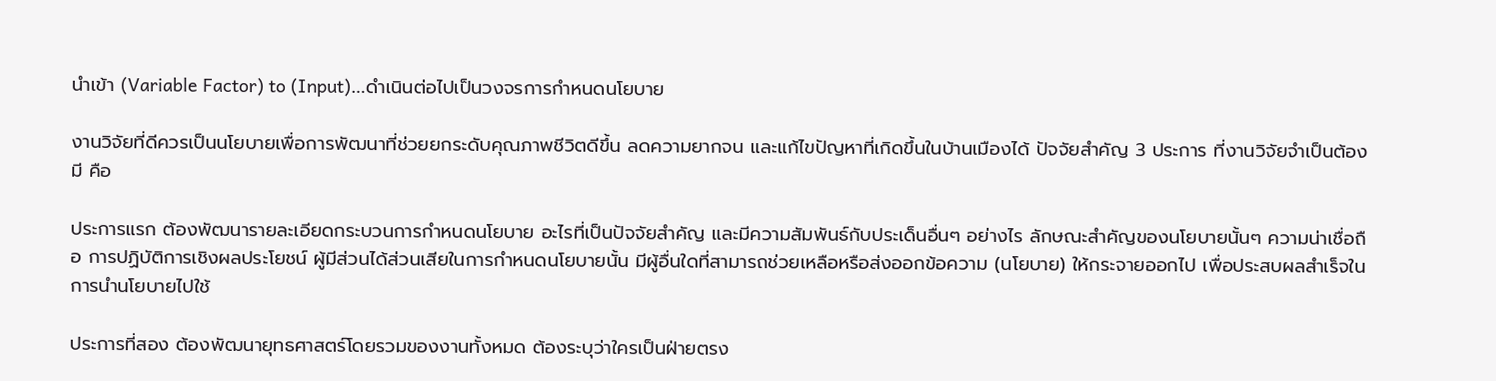นำเข้า (Variable Factor) to (Input)…ดำเนินต่อไปเป็นวงจรการกำหนดนโยบาย

งานวิจัยที่ดีควรเป็นนโยบายเพื่อการพัฒนาที่ช่วยยกระดับคุณภาพชีวิตดีขึ้น ลดความยากจน และแก้ไขปัญหาที่เกิดขึ้นในบ้านเมืองได้ ปัจจัยสำคัญ 3 ประการ ที่งานวิจัยจำเป็นต้องมี คือ

ประการแรก ต้องพัฒนารายละเอียดกระบวนการกำหนดนโยบาย อะไรที่เป็นปัจจัยสำคัญ และมีความสัมพันธ์กับประเด็นอื่นๆ อย่างไร ลักษณะสำคัญของนโยบายนั้นๆ ความน่าเชื่อถือ การปฏิบัติการเชิงผลประโยชน์ ผู้มีส่วนได้ส่วนเสียในการกำหนดนโยบายนั้น มีผู้อื่นใดที่สามารถช่วยเหลือหรือส่งออกข้อความ (นโยบาย) ให้กระจายออกไป เพื่อประสบผลสำเร็จในการนำนโยบายไปใช้

ประการที่สอง ต้องพัฒนายุทธศาสตร์โดยรวมของงานทั้งหมด ต้องระบุว่าใครเป็นฝ่ายตรง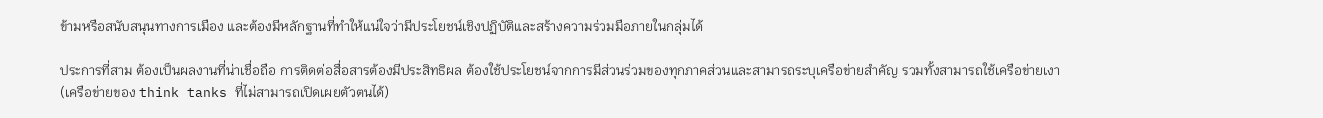ข้ามหรือสนับสนุนทางการเมือง และต้องมีหลักฐานที่ทำให้แน่ใจว่ามีประโยชน์เชิงปฏิบัติและสร้างความร่วมมือภายในกลุ่มได้

ประการที่สาม ต้องเป็นผลงานที่น่าเชื่อถือ การติดต่อสื่อสารต้องมีประสิทธิผล ต้องใช้ประโยชน์จากการมีส่วนร่วมของทุกภาคส่วนและสามารถระบุเครือข่ายสำคัญ รวมทั้งสามารถใช้เครือข่ายเงา (เครือข่ายของ think tanks ที่ไม่สามารถเปิดเผยตัวตนได้)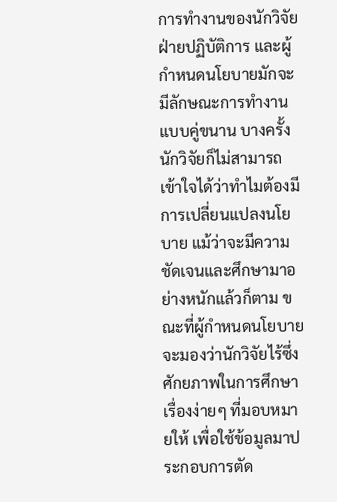การทำงานของนักวิจัย ฝ่ายปฏิบัติการ และผู้กำหนดนโยบายมักจะมีลักษณะการทำงานแบบคู่ขนาน บางครั้ง นักวิจัยก็ไม่สามารถเข้าใจได้ว่าทำไมต้องมีการเปลี่ยนแปลงนโยบาย แม้ว่าจะมีความชัดเจนและศึกษามาอย่างหนักแล้วก็ตาม ขณะที่ผู้กำหนดนโยบายจะมองว่านักวิจัยไร้ซึ่งศักยภาพในการศึกษาเรื่องง่ายๆ ที่มอบหมายให้ เพื่อใช้ข้อมูลมาประกอบการตัด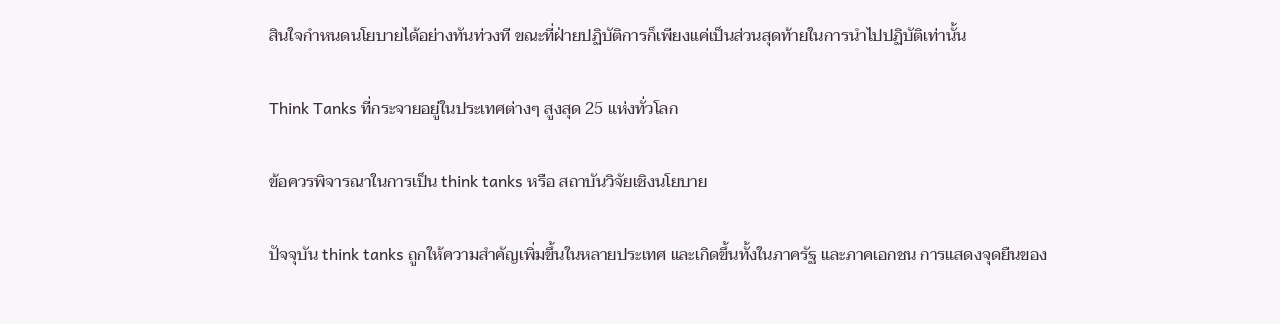สินใจกำหนดนโยบายได้อย่างทันท่วงที ขณะที่ฝ่ายปฏิบัติการก็เพียงแค่เป็นส่วนสุดท้ายในการนำไปปฏิบัติเท่านั้น

Think Tanks ที่กระจายอยู่ในประเทศต่างๆ สูงสุด 25 แห่งทั่วโลก

ข้อควรพิจารณาในการเป็น think tanks หรือ สถาบันวิจัยเชิงนโยบาย

ปัจจุบัน think tanks ถูกให้ความสำคัญเพิ่มขึ้นในหลายประเทศ และเกิดขึ้นทั้งในภาครัฐ และภาคเอกชน การแสดงจุดยืนของ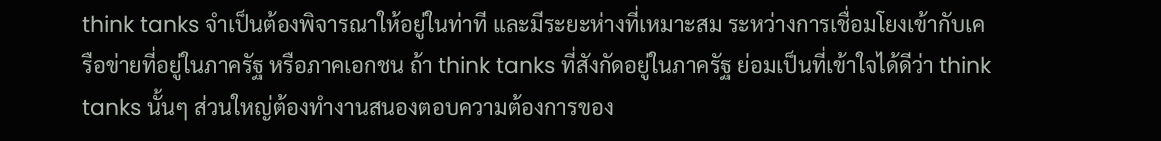think tanks จำเป็นต้องพิจารณาให้อยู่ในท่าที และมีระยะห่างที่เหมาะสม ระหว่างการเชื่อมโยงเข้ากับเครือข่ายที่อยู่ในภาครัฐ หรือภาคเอกชน ถ้า think tanks ที่สังกัดอยู่ในภาครัฐ ย่อมเป็นที่เข้าใจได้ดีว่า think tanks นั้นๆ ส่วนใหญ่ต้องทำงานสนองตอบความต้องการของ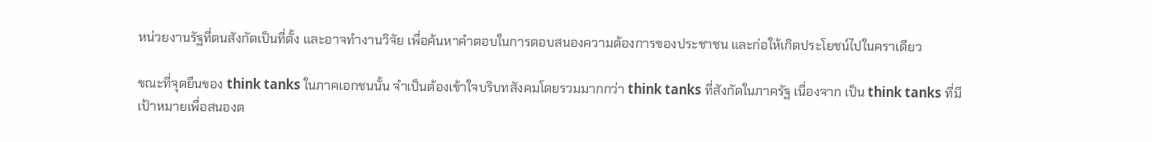หน่วยงานรัฐที่ตนสังกัดเป็นที่ตั้ง และอาจทำงานวิจัย เพื่อค้นหาคำตอบในการตอบสนองความต้องการของประชาชน และก่อให้เกิดประโยชน์ไปในคราเดียว

ขณะที่จุดยืนของ think tanks ในภาคเอกชนนั้น จำเป็นต้องเข้าใจบริบทสังคมโดยรวมมากกว่า think tanks ที่สังกัดในภาครัฐ เนื่องจาก เป็น think tanks ที่มีเป้าหมายเพื่อสนองต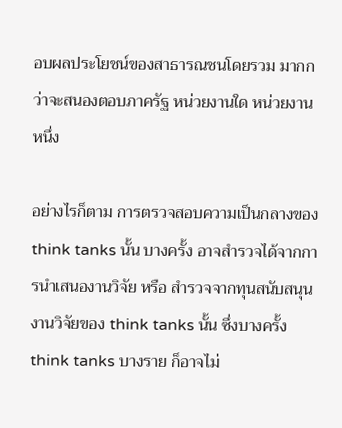อบผลประโยชน์ของสาธารณชนโดยรวม มากกว่าจะสนองตอบภาครัฐ หน่วยงานใด หน่วยงานหนึ่ง

อย่างไรก็ตาม การตรวจสอบความเป็นกลางของ think tanks นั้น บางครั้ง อาจสำรวจได้จากการนำเสนองานวิจัย หรือ สำรวจจากทุนสนับสนุนงานวิจัยของ think tanks นั้น ซึ่งบางครั้ง think tanks บางราย ก็อาจไม่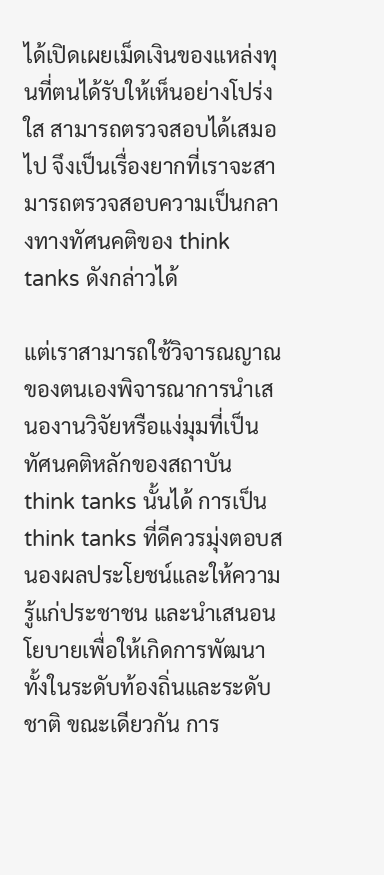ได้เปิดเผยเม็ดเงินของแหล่งทุนที่ตนได้รับให้เห็นอย่างโปร่งใส สามารถตรวจสอบได้เสมอไป จึงเป็นเรื่องยากที่เราจะสามารถตรวจสอบความเป็นกลางทางทัศนคติของ think tanks ดังกล่าวได้

แต่เราสามารถใช้วิจารณญาณของตนเองพิจารณาการนำเสนองานวิจัยหรือแง่มุมที่เป็นทัศนคติหลักของสถาบัน think tanks นั้นได้ การเป็น think tanks ที่ดีควรมุ่งตอบสนองผลประโยชน์และให้ความรู้แก่ประชาชน และนำเสนอนโยบายเพื่อให้เกิดการพัฒนาทั้งในระดับท้องถิ่นและระดับชาติ ขณะเดียวกัน การ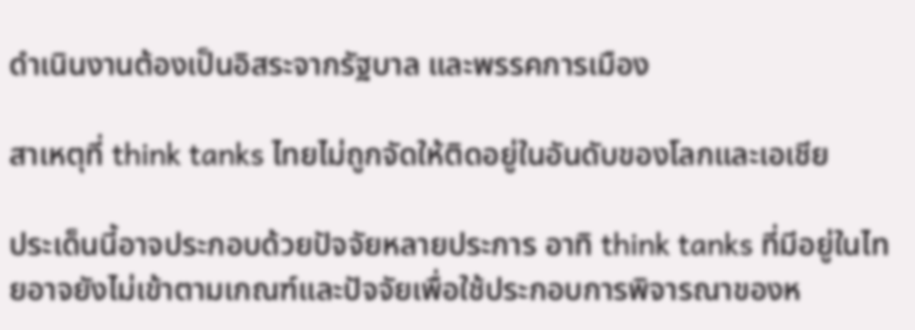ดำเนินงานต้องเป็นอิสระจากรัฐบาล และพรรคการเมือง

สาเหตุที่ think tanks ไทยไม่ถูกจัดให้ติดอยู่ในอันดับของโลกและเอเชีย

ประเด็นนี้อาจประกอบด้วยปัจจัยหลายประการ อาทิ think tanks ที่มีอยู่ในไทยอาจยังไม่เข้าตามเกณฑ์และปัจจัยเพื่อใช้ประกอบการพิจารณาของห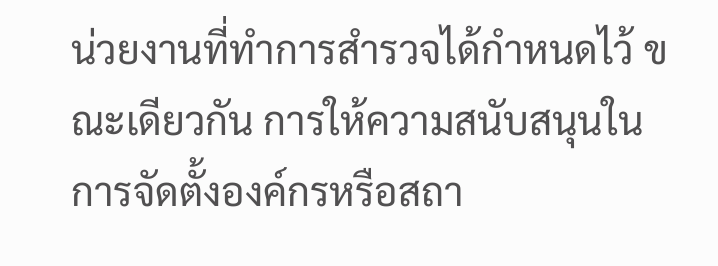น่วยงานที่ทำการสำรวจได้กำหนดไว้ ขณะเดียวกัน การให้ความสนับสนุนในการจัดตั้งองค์กรหรือสถา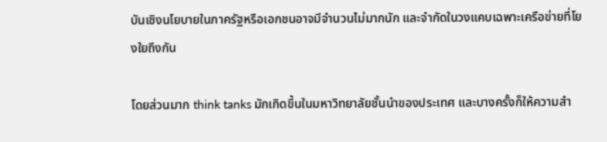บันเชิงนโยบายในภาครัฐหรือเอกชนอาจมีจำนวนไม่มากนัก และจำกัดในวงแคบเฉพาะเครือข่ายที่โยงใยถึงกัน

โดยส่วนมาก think tanks มักเกิดขึ้นในมหาวิทยาลัยชั้นนำของประเทศ และบางครั้งก็ให้ความสำ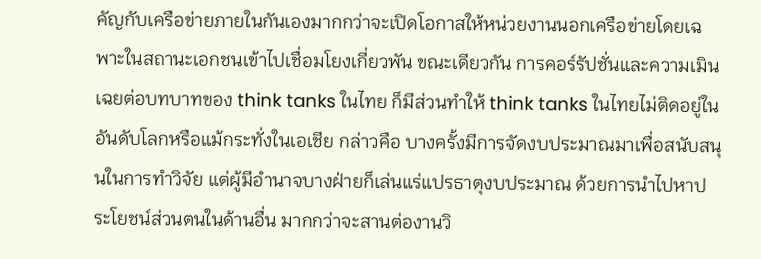คัญกับเครือข่ายภายในกันเองมากกว่าจะเปิดโอกาสให้หน่วยงานนอกเครือข่ายโดยเฉพาะในสถานะเอกชนเข้าไปเชื่อมโยงเกี่ยวพัน ขณะเดียวกัน การคอร์รัปชั่นและความเมินเฉยต่อบทบาทของ think tanks ในไทย ก็มีส่วนทำให้ think tanks ในไทยไม่ติดอยู่ในอันดับโลกหรือแม้กระทั่งในเอเชีย กล่าวคือ บางครั้งมีการจัดงบประมาณมาเพื่อสนับสนุนในการทำวิจัย แต่ผู้มีอำนาจบางฝ่ายก็เล่นแร่แปรธาตุงบประมาณ ด้วยการนำไปหาประโยชน์ส่วนตนในด้านอื่น มากกว่าจะสานต่องานวิ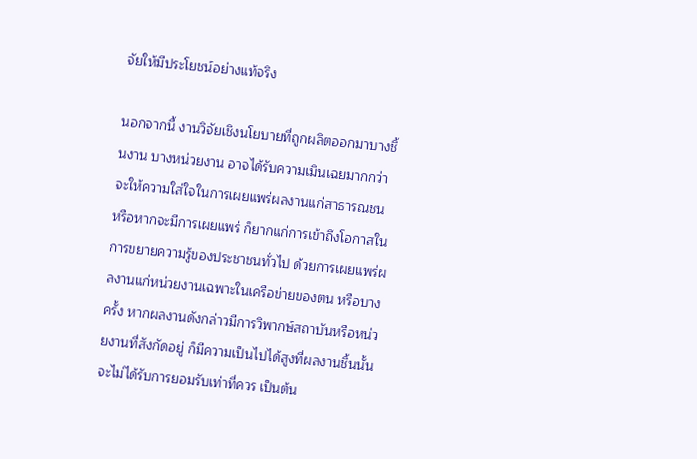จัยให้มีประโยชน์อย่างแท้จริง

นอกจากนี้ งานวิจัยเชิงนโยบายที่ถูกผลิตออกมาบางชิ้นงาน บางหน่วยงาน อาจได้รับความเมินเฉยมากกว่าจะให้ความใส่ใจในการเผยแพร่ผลงานแก่สาธารณชน หรือหากจะมีการเผยแพร่ ก็ยากแก่การเข้าถึงโอกาสในการขยายความรู้ของประชาชนทั่วไป ด้วยการเผยแพร่ผลงานแก่หน่วยงานเฉพาะในเครือข่ายของตน หรือบางครั้ง หากผลงานดังกล่าวมีการวิพากษ์สถาบันหรือหน่วยงานที่สังกัดอยู่ ก็มีความเป็นไปได้สูงที่ผลงานชิ้นนั้นจะไม่ได้รับการยอมรับเท่าที่ควร เป็นต้น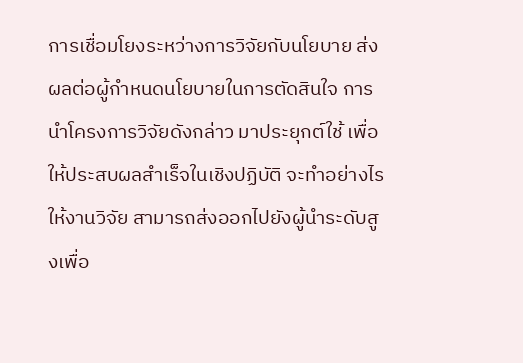การเชื่อมโยงระหว่างการวิจัยกับนโยบาย ส่งผลต่อผู้กำหนดนโยบายในการตัดสินใจ การนำโครงการวิจัยดังกล่าว มาประยุกต์ใช้ เพื่อให้ประสบผลสำเร็จในเชิงปฏิบัติ จะทำอย่างไรให้งานวิจัย สามารถส่งออกไปยังผู้นำระดับสูงเพื่อ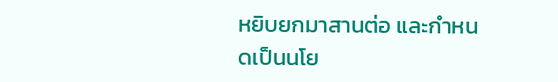หยิบยกมาสานต่อ และกำหนดเป็นนโย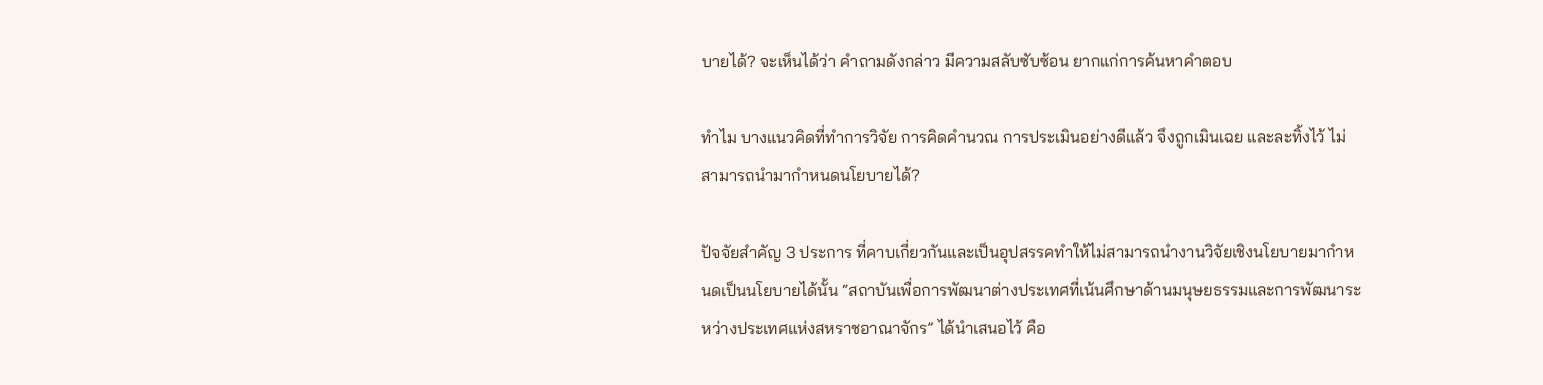บายได้? จะเห็นได้ว่า คำถามดังกล่าว มีความสลับซับซ้อน ยากแก่การค้นหาคำตอบ

ทำไม บางแนวคิดที่ทำการวิจัย การคิดคำนวณ การประเมินอย่างดีแล้ว จึงถูกเมินเฉย และละทิ้งไว้ ไม่สามารถนำมากำหนดนโยบายได้?

ปัจจัยสำคัญ 3 ประการ ที่คาบเกี่ยวกันและเป็นอุปสรรคทำให้ไม่สามารถนำงานวิจัยเชิงนโยบายมากำหนดเป็นนโยบายได้นั้น “สถาบันเพื่อการพัฒนาต่างประเทศที่เน้นศึกษาด้านมนุษยธรรมและการพัฒนาระหว่างประเทศแห่งสหราชอาณาจักร” ได้นำเสนอไว้ คือ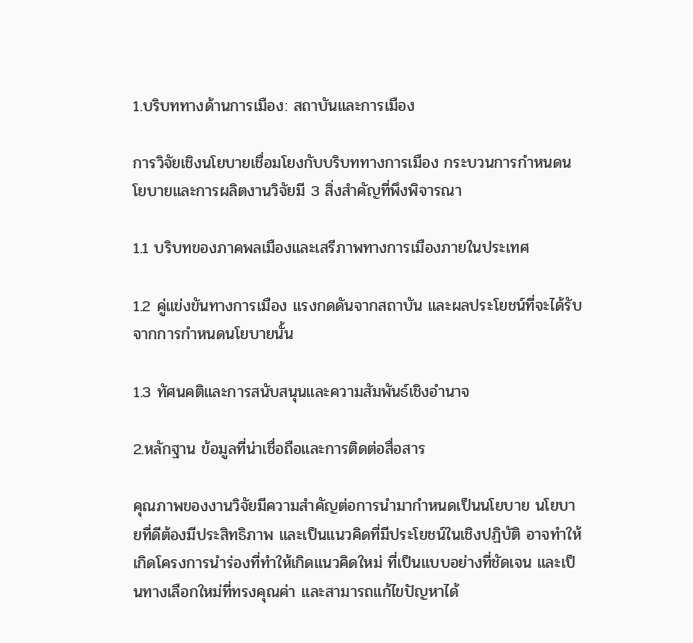1.บริบททางด้านการเมือง: สถาบันและการเมือง

การวิจัยเชิงนโยบายเชื่อมโยงกับบริบททางการเมือง กระบวนการกำหนดนโยบายและการผลิตงานวิจัยมี 3 สิ่งสำคัญที่พึงพิจารณา

1.1 บริบทของภาคพลเมืองและเสรีภาพทางการเมืองภายในประเทศ

1.2 คู่แข่งขันทางการเมือง แรงกดดันจากสถาบัน และผลประโยชน์ที่จะได้รับจากการกำหนดนโยบายนั้น

1.3 ทัศนคติและการสนับสนุนและความสัมพันธ์เชิงอำนาจ

2.หลักฐาน ข้อมูลที่น่าเชื่อถือและการติดต่อสื่อสาร

คุณภาพของงานวิจัยมีความสำคัญต่อการนำมากำหนดเป็นนโยบาย นโยบายที่ดีต้องมีประสิทธิภาพ และเป็นแนวคิดที่มีประโยชน์ในเชิงปฏิบัติ อาจทำให้เกิดโครงการนำร่องที่ทำให้เกิดแนวคิดใหม่ ที่เป็นแบบอย่างที่ชัดเจน และเป็นทางเลือกใหม่ที่ทรงคุณค่า และสามารถแก้ไขปัญหาได้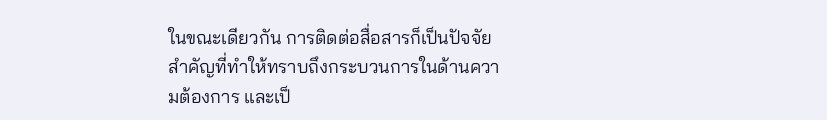ในขณะเดียวกัน การติดต่อสื่อสารก็เป็นปัจจัยสำคัญที่ทำให้ทราบถึงกระบวนการในด้านความต้องการ และเป็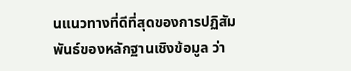นแนวทางที่ดีที่สุดของการปฏิสัมพันธ์ของหลักฐานเชิงข้อมูล ว่า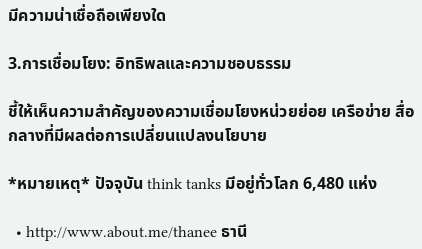มีความน่าเชื่อถือเพียงใด

3.การเชื่อมโยง: อิทธิพลและความชอบธรรม

ชี้ให้เห็นความสำคัญของความเชื่อมโยงหน่วยย่อย เครือข่าย สื่อกลางที่มีผลต่อการเปลี่ยนแปลงนโยบาย

*หมายเหตุ* ปัจจุบัน think tanks มีอยู่ทั่วโลก 6,480 แห่ง

  • http://www.about.me/thanee ธานี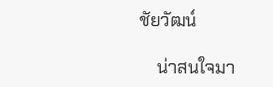ชัยวัฒน์

    น่าสนใจมา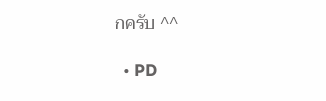กครับ ^^

  • PD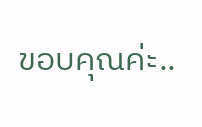ขอบคุณค่ะ..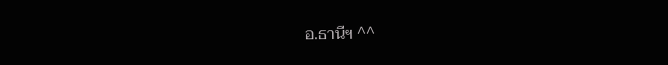อ.ธานีฯ ^^